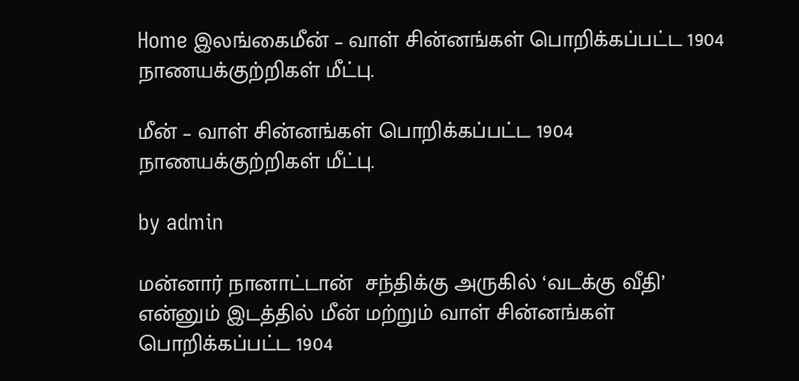Home இலங்கைமீன் – வாள் சின்னங்கள் பொறிக்கப்பட்ட 1904 நாணயக்குற்றிகள் மீட்பு.

மீன் – வாள் சின்னங்கள் பொறிக்கப்பட்ட 1904 நாணயக்குற்றிகள் மீட்பு.

by admin

மன்னார் நானாட்டான்  சந்திக்கு அருகில் ‘வடக்கு வீதி’ என்னும் இடத்தில் மீன் மற்றும் வாள் சின்னங்கள் பொறிக்கப்பட்ட 1904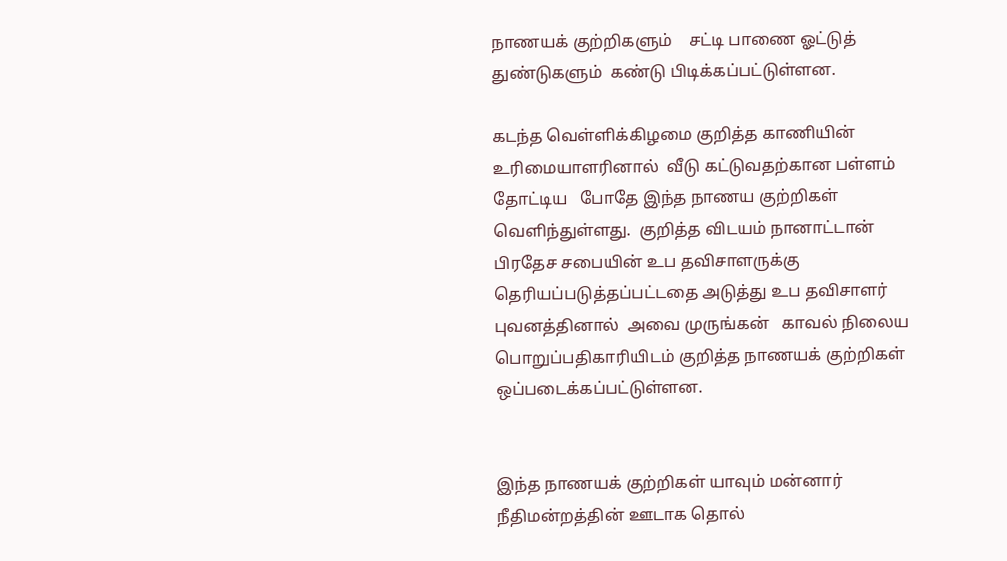நாணயக் குற்றிகளும்    சட்டி பாணை ஓட்டுத் துண்டுகளும்  கண்டு பிடிக்கப்பட்டுள்ளன.

கடந்த வெள்ளிக்கிழமை குறித்த காணியின் உரிமையாளரினால்  வீடு கட்டுவதற்கான பள்ளம் தோட்டிய   போதே இந்த நாணய குற்றிகள் வெளிந்துள்ளது.  குறித்த விடயம் நானாட்டான் பிரதேச சபையின் உப தவிசாளருக்கு தெரியப்படுத்தப்பட்டதை அடுத்து உப தவிசாளர் புவனத்தினால்  அவை முருங்கன்   காவல் நிலைய பொறுப்பதிகாரியிடம் குறித்த நாணயக் குற்றிகள் ஒப்படைக்கப்பட்டுள்ளன.


இந்த நாணயக் குற்றிகள் யாவும் மன்னார் நீதிமன்றத்தின் ஊடாக தொல்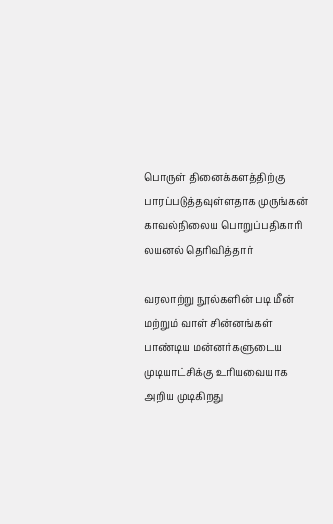பொருள் தினைக்களத்திற்கு பாரப்படுத்தவுள்ளதாக முருங்கன் காவல்நிலைய பொறுப்பதிகாரி லயனல் தெரிவித்தார்

வரலாற்று நூல்களின் படி மீன் மற்றும் வாள் சின்னங்கள் பாண்டிய மன்னர்களுடைய முடியாட்சிக்கு உரியவையாக அறிய முடிகிறது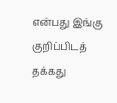என்பது இங்கு குறிப்பிடத் தக்கது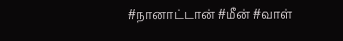#நானாட்டான் #மீன் #வாள்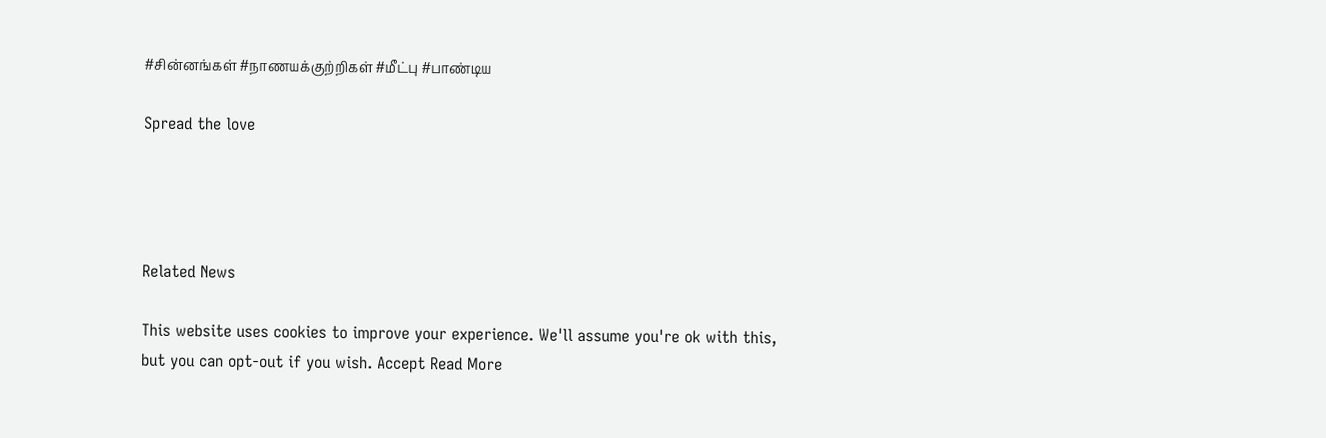#சின்னங்கள் #நாணயக்குற்றிகள் #மீட்பு #பாண்டிய

Spread the love




Related News

This website uses cookies to improve your experience. We'll assume you're ok with this, but you can opt-out if you wish. Accept Read More